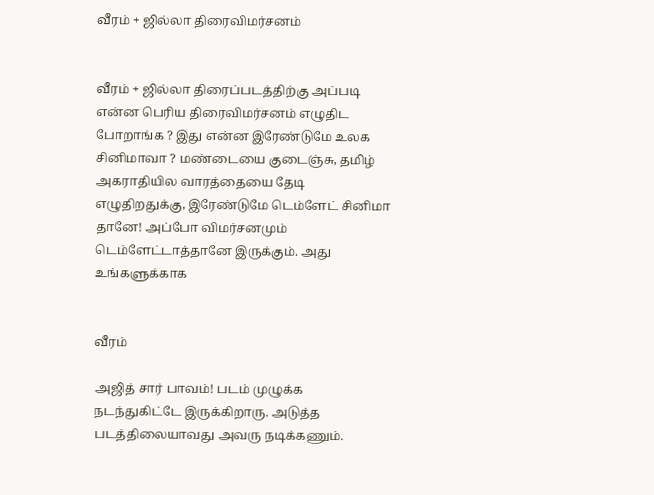வீரம் + ஜில்லா திரைவிமர்சனம்


வீரம் + ஜில்லா திரைப்படத்திற்கு அப்படி என்ன பெரிய திரைவிமர்சனம் எழுதிட போறாங்க ? இது என்ன இரேண்டுமே உலக சினிமாவா ? மண்டையை குடைஞ்சு, தமிழ் அகராதியில வாரத்தையை தேடி எழுதிறதுக்கு, இரேண்டுமே டெம்ளேட் சினிமா தானே! அப்போ விமர்சனமும் டெம்ளேட்டாத்தானே இருக்கும். அது உங்களுக்காக


வீரம்

அஜித் சார் பாவம்! படம் முழுக்க நடந்துகிட்டே இருக்கிறாரு. அடுத்த படத்திலையாவது அவரு நடிக்கணும்.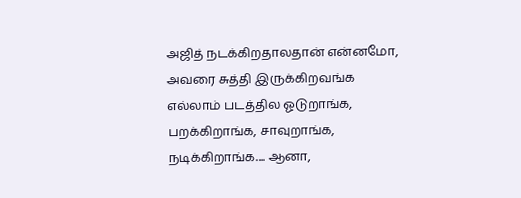அஜித் நடக்கிறதாலதான் என்னமோ, அவரை சுத்தி இருக்கிறவங்க எல்லாம் படத்தில ஓடுறாங்க, பறக்கிறாங்க, சாவுறாங்க, நடிக்கிறாங்க.... ஆனா,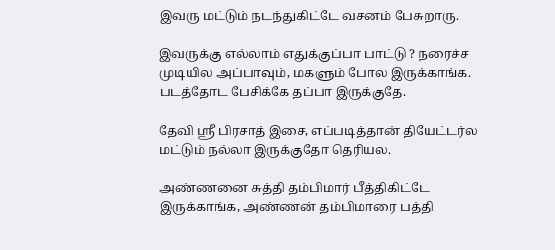இவரு மட்டும் நடந்துகிட்டே வசனம் பேசுறாரு.

இவருக்கு எல்லாம் எதுக்குப்பா பாட்டு ? நரைச்ச முடியில அப்பாவும், மகளும் போல இருக்காங்க. படத்தோட பேசிக்கே தப்பா இருக்குதே.

தேவி ஸ்ரீ பிரசாத் இசை, எப்படித்தான் தியேட்டர்ல மட்டும் நல்லா இருக்குதோ தெரியல.

அண்ணனை சுத்தி தம்பிமார் பீத்திகிட்டே இருக்காங்க, அண்ணன் தம்பிமாரை பத்தி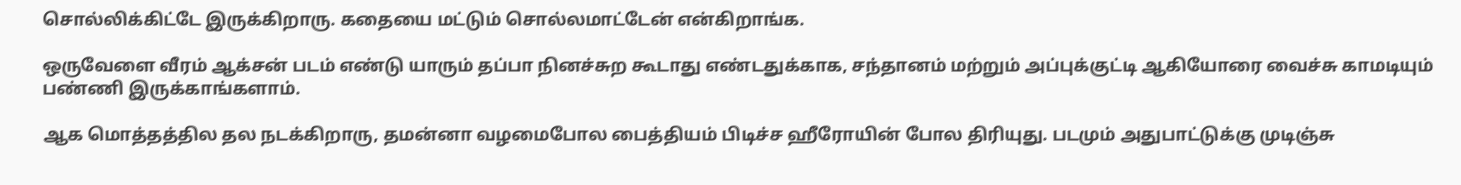சொல்லிக்கிட்டே இருக்கிறாரு. கதையை மட்டும் சொல்லமாட்டேன் என்கிறாங்க.

ஒருவேளை வீரம் ஆக்சன் படம் எண்டு யாரும் தப்பா நினச்சுற கூடாது எண்டதுக்காக, சந்தானம் மற்றும் அப்புக்குட்டி ஆகியோரை வைச்சு காமடியும் பண்ணி இருக்காங்களாம்.

ஆக மொத்தத்தில தல நடக்கிறாரு, தமன்னா வழமைபோல பைத்தியம் பிடிச்ச ஹீரோயின் போல திரியுது. படமும் அதுபாட்டுக்கு முடிஞ்சு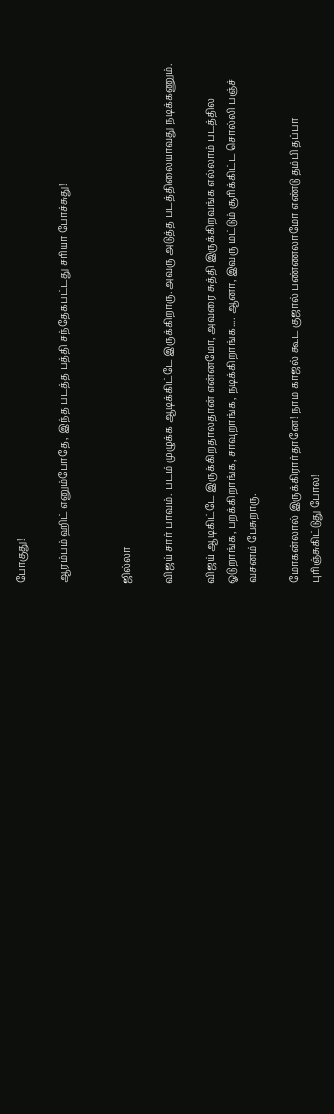போகுது!

ஆரம்பம் ஹிட் எனும்போதே, இந்த படத்த பத்தி சந்தேகபட்டது சரியா போச்சுது!


ஜில்லா

விஜய் சார் பாவம். படம் முழுக்க ஆடிக்கிட்டே இருக்கிறாரு. அவரு அடுத்த படத்திலையாவது நடிக்கணும்.

விஜய் ஆடிகிட்டே இருக்கிறதாலதான் என்னமோ, அவரை சுத்தி இருக்கிறவங்க எல்லாம் படத்தில ஓடுறாங்க, பறக்கிறாங்க, சாவுறாங்க, நடிக்கிறாங்க.... ஆனா, இவரு மட்டும் சூரிக்கிட்ட சொல்லி பஞ்ச் வசனம் பேசுறாரு.

மோகன்லால் இருக்கிரார்தானே! நாம காஜல் கூட குஜால் பண்ணலாமோ எண்டு தம்பி தப்பா புரிஞ்சுகிட்டுது போல!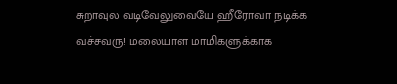சுறாவுல வடிவேலுவையே ஹீரோவா நடிக்க வச்சவரு! மலையாள மாமிகளுக்காக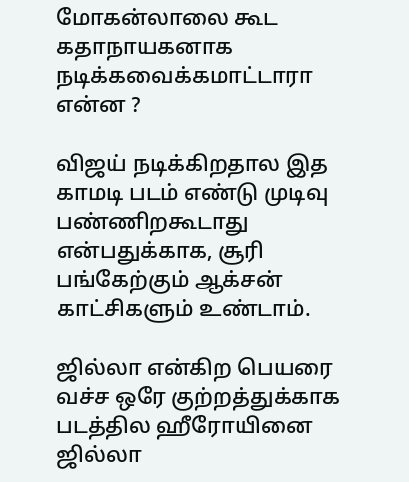மோகன்லாலை கூட கதாநாயகனாக நடிக்கவைக்கமாட்டாரா என்ன ?

விஜய் நடிக்கிறதால இத காமடி படம் எண்டு முடிவு பண்ணிறகூடாது என்பதுக்காக, சூரி பங்கேற்கும் ஆக்சன் காட்சிகளும் உண்டாம்.

ஜில்லா என்கிற பெயரை வச்ச ஒரே குற்றத்துக்காக படத்தில ஹீரோயினை ஜில்லா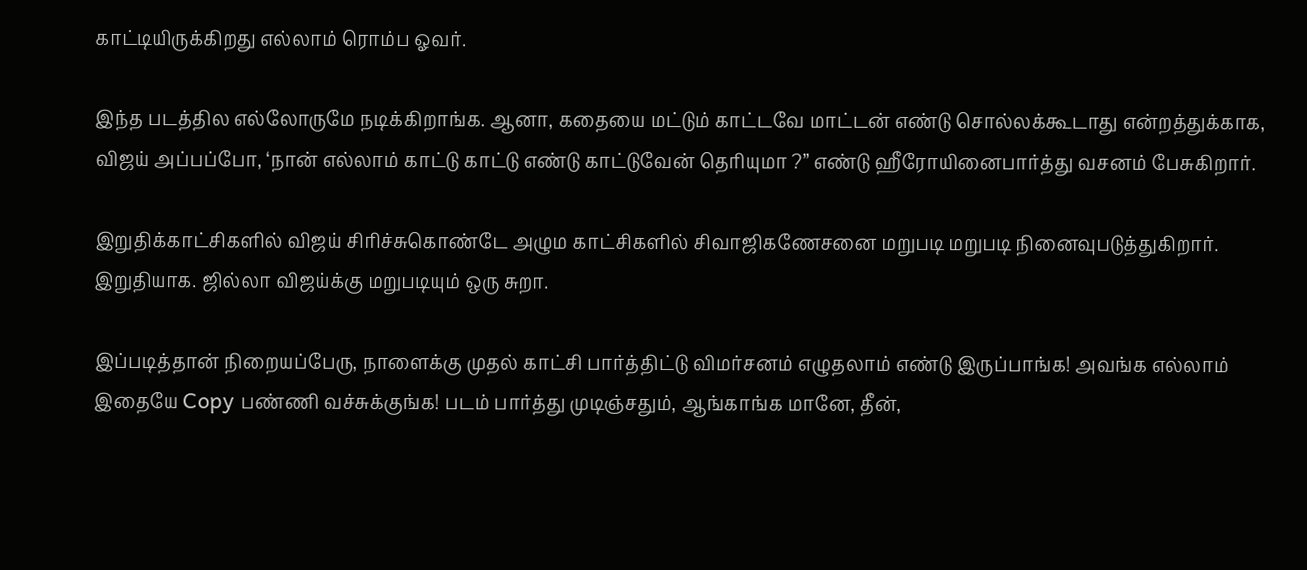காட்டியிருக்கிறது எல்லாம் ரொம்ப ஓவர்.

இந்த படத்தில எல்லோருமே நடிக்கிறாங்க. ஆனா, கதையை மட்டும் காட்டவே மாட்டன் எண்டு சொல்லக்கூடாது என்றத்துக்காக, விஜய் அப்பப்போ, ‘நான் எல்லாம் காட்டு காட்டு எண்டு காட்டுவேன் தெரியுமா ?” எண்டு ஹீரோயினைபார்த்து வசனம் பேசுகிறார்.

இறுதிக்காட்சிகளில் விஜய் சிரிச்சுகொண்டே அழும காட்சிகளில் சிவாஜிகணேசனை மறுபடி மறுபடி நினைவுபடுத்துகிறார்.
இறுதியாக. ஜில்லா விஜய்க்கு மறுபடியும் ஒரு சுறா.

இப்படித்தான் நிறையப்பேரு, நாளைக்கு முதல் காட்சி பார்த்திட்டு விமர்சனம் எழுதலாம் எண்டு இருப்பாங்க! அவங்க எல்லாம் இதையே Copy பண்ணி வச்சுக்குங்க! படம் பார்த்து முடிஞ்சதும், ஆங்காங்க மானே, தீன்,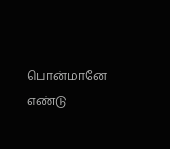பொன்மானே எண்டு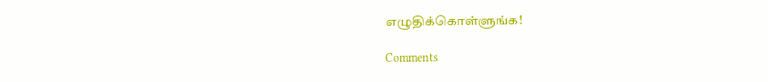எழுதிக்கொள்ளுங்க!

Comments